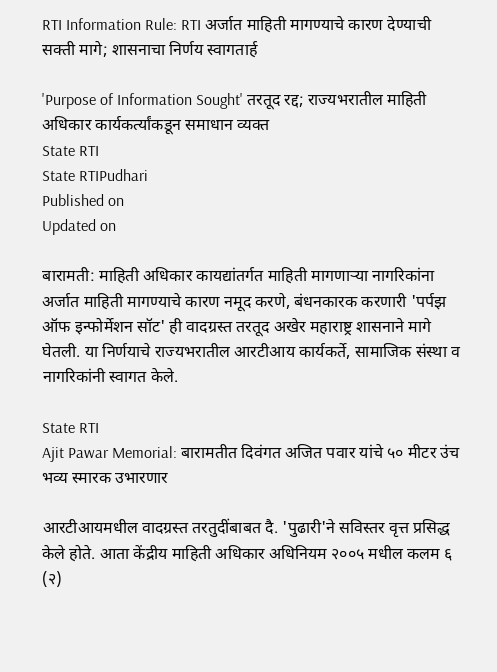RTI Information Rule: RTI अर्जात माहिती मागण्याचे कारण देण्याची सक्ती मागे; शासनाचा निर्णय स्वागतार्ह

'Purpose of Information Sought' तरतूद रद्द; राज्यभरातील माहिती अधिकार कार्यकर्त्यांकडून समाधान व्यक्त
State RTI
State RTIPudhari
Published on
Updated on

बारामती: माहिती अधिकार कायद्यांतर्गत माहिती मागणाऱ्या नागरिकांना अर्जात माहिती मागण्याचे कारण नमूद करणे, बंधनकारक करणारी 'पर्पझ ऑफ इन्फोर्मेशन सॉट' ही वादग्रस्त तरतूद अखेर महाराष्ट्र शासनाने मागे घेतली. या निर्णयाचे राज्यभरातील आरटीआय कार्यकर्ते, सामाजिक संस्था व नागरिकांनी स्वागत केले.

State RTI
Ajit Pawar Memorial: बारामतीत दिवंगत अजित पवार यांचे ५० मीटर उंच भव्य स्मारक उभारणार

आरटीआयमधील वादग्रस्त तरतुदींबाबत दै. 'पुढारी'ने सविस्तर वृत्त प्रसिद्ध केले होते. आता केंद्रीय माहिती अधिकार अधिनियम २००५ मधील कलम ६ (२)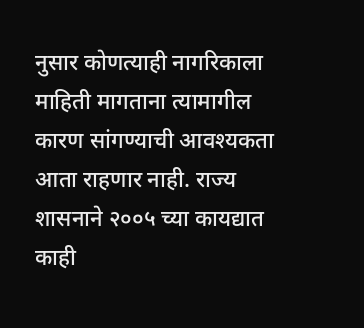नुसार कोणत्याही नागरिकाला माहिती मागताना त्यामागील कारण सांगण्याची आवश्यकता आता राहणार नाही. राज्य शासनाने २००५ च्या कायद्यात काही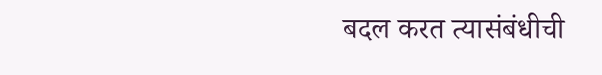बदल करत त्यासंबंधीची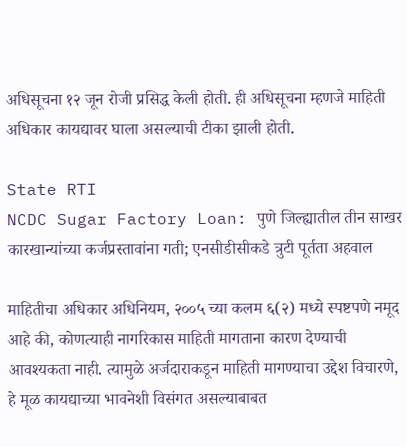अधिसूचना १२ जून रोजी प्रसिद्ध केली होती. ही अधिसूचना म्हणजे माहिती अधिकार कायद्यावर घाला असल्याची टीका झाली होती.

State RTI
NCDC Sugar Factory Loan: पुणे जिल्ह्यातील तीन साखर कारखान्यांच्या कर्जप्रस्तावांना गती; एनसीडीसीकडे त्रुटी पूर्तता अहवाल

माहितीचा अधिकार अधिनियम, २००५ च्या कलम ६(२) मध्ये स्पष्टपणे नमूद आहे की, कोणत्याही नागरिकास माहिती मागताना कारण देण्याची आवश्यकता नाही. त्यामुळे अर्जदाराकडून माहिती मागण्याचा उद्देश विचारणे, हे मूळ कायद्याच्या भावनेशी विसंगत असल्याबाबत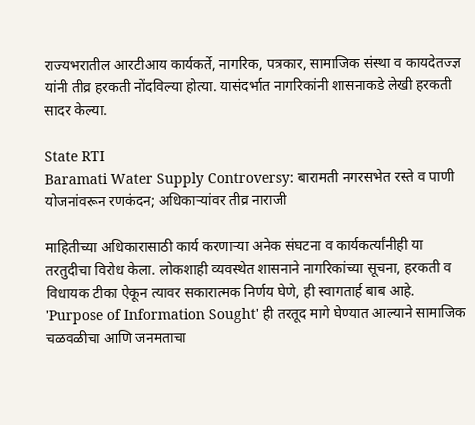राज्यभरातील आरटीआय कार्यकर्ते, नागरिक, पत्रकार, सामाजिक संस्था व कायदेतज्ज्ञ यांनी तीव्र हरकती नोंदविल्या होत्या. यासंदर्भात नागरिकांनी शासनाकडे लेखी हरकती सादर केल्या.

State RTI
Baramati Water Supply Controversy: बारामती नगरसभेत रस्ते व पाणी योजनांवरून रणकंदन; अधिकाऱ्यांवर तीव्र नाराजी

माहितीच्या अधिकारासाठी कार्य करणाऱ्या अनेक संघटना व कार्यकर्त्यांनीही या तरतुदीचा विरोध केला. लोकशाही व्यवस्थेत शासनाने नागरिकांच्या सूचना, हरकती व विधायक टीका ऐकून त्यावर सकारात्मक निर्णय घेणे, ही स्वागतार्ह बाब आहे. 'Purpose of Information Sought' ही तरतूद मागे घेण्यात आल्याने सामाजिक चळवळीचा आणि जनमताचा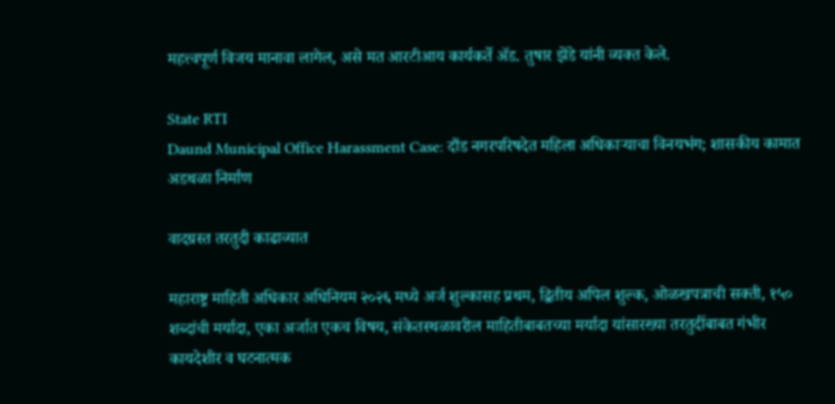महत्त्वपूर्ण विजय मानावा लागेल, असे मत आरटीआय कार्यकर्ते ॲड. तुषार झेंडे यांनी व्यक्त केले.

State RTI
Daund Municipal Office Harassment Case: दौंड नगरपरिषदेत महिला अधिकाऱ्याचा विनयभंग; शासकीय कामात अडथळा निर्माण

वादग्रस्त तरतुदी काढाव्यात

महाराष्ट्र माहिती अधिकार अधिनियम २०२६ मध्ये अर्ज शुल्कासह प्रथम, द्वितीय अपिल शुल्क, ओळखपत्राची सक्ती, १५० शब्दांची मर्यादा, एका अर्जात एकच विषय, संकेतस्थळावरील माहितीबाबतच्या मर्यादा यांसारख्या तरतुदींबाबत गंभीर कायदेशीर व घटनात्मक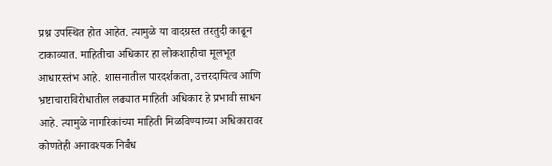प्रश्न उपस्थित होत आहेत. त्यामुळे या वादग्रस्त तरतुदी काढून टाकाव्यात. माहितीचा अधिकार हा लोकशाहीचा मूलभूत आधारस्तंभ आहे. शासनातील पारदर्शकता, उत्तरदायित्व आणि भ्रष्टाचाराविरोधातील लढ्यात माहिती अधिकार हे प्रभावी साधन आहे. त्यामुळे नागरिकांच्या माहिती मिळविण्याच्या अधिकारावर कोणतेही अनावश्यक निर्बंध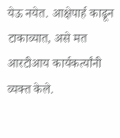येऊ नयेत. आक्षेपार्ह काढून टाकाव्यात, असे मत आरटीआय कार्यकर्त्यांनी व्यक्त केले.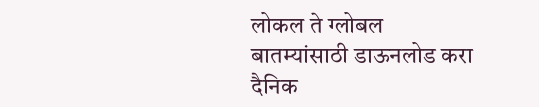लोकल ते ग्लोबल बातम्यांसाठी डाऊनलोड करा दैनिक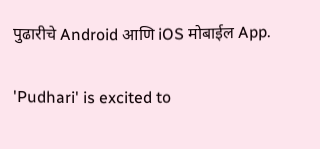पुढारीचे Android आणि iOS मोबाईल App.

'Pudhari' is excited to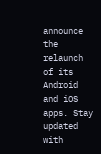announce the relaunch of its Android and iOS apps. Stay updated with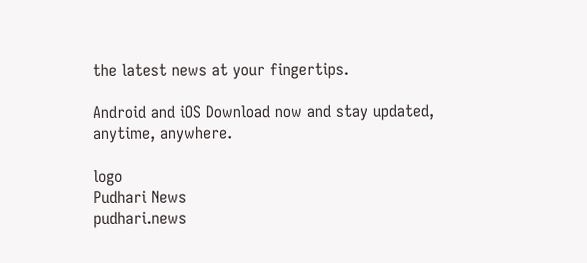the latest news at your fingertips.

Android and iOS Download now and stay updated, anytime, anywhere.

logo
Pudhari News
pudhari.news